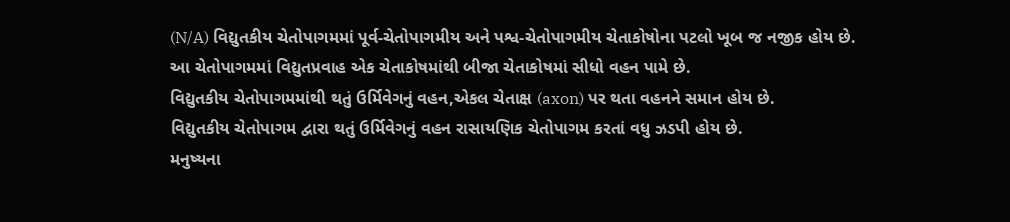(N/A) વિદ્યુતકીય ચેતોપાગમમાં પૂર્વ-ચેતોપાગમીય અને પશ્વ-ચેતોપાગમીય ચેતાકોષોના પટલો ખૂબ જ નજીક હોય છે.
આ ચેતોપાગમમાં વિદ્યુતપ્રવાહ એક ચેતાકોષમાંથી બીજા ચેતાકોષમાં સીધો વહન પામે છે.
વિદ્યુતકીય ચેતોપાગમમાંથી થતું ઉર્મિવેગનું વહન,એકલ ચેતાક્ષ (axon) પર થતા વહનને સમાન હોય છે.
વિદ્યુતકીય ચેતોપાગમ દ્વારા થતું ઉર્મિવેગનું વહન રાસાયણિક ચેતોપાગમ કરતાં વધુ ઝડપી હોય છે.
મનુષ્યના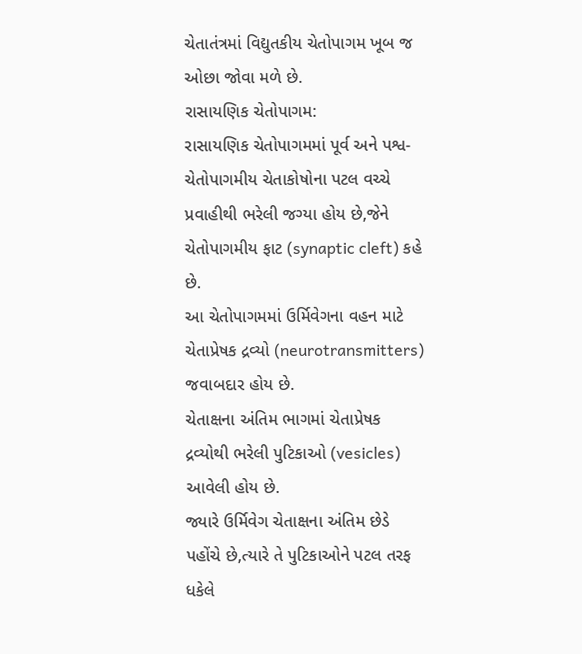ચેતાતંત્રમાં વિદ્યુતકીય ચેતોપાગમ ખૂબ જ ઓછા જોવા મળે છે.
રાસાયણિક ચેતોપાગમ:
રાસાયણિક ચેતોપાગમમાં પૂર્વ અને પશ્વ-ચેતોપાગમીય ચેતાકોષોના પટલ વચ્ચે પ્રવાહીથી ભરેલી જગ્યા હોય છે,જેને ચેતોપાગમીય ફાટ (synaptic cleft) કહે છે.
આ ચેતોપાગમમાં ઉર્મિવેગના વહન માટે ચેતાપ્રેષક દ્રવ્યો (neurotransmitters) જવાબદાર હોય છે.
ચેતાક્ષના અંતિમ ભાગમાં ચેતાપ્રેષક દ્રવ્યોથી ભરેલી પુટિકાઓ (vesicles) આવેલી હોય છે.
જ્યારે ઉર્મિવેગ ચેતાક્ષના અંતિમ છેડે પહોંચે છે,ત્યારે તે પુટિકાઓને પટલ તરફ ધકેલે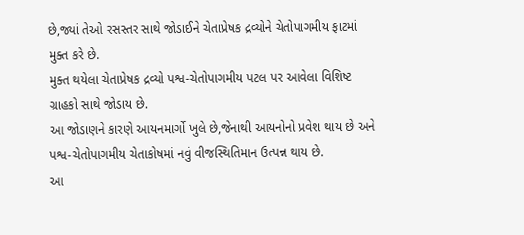છે,જ્યાં તેઓ રસસ્તર સાથે જોડાઈને ચેતાપ્રેષક દ્રવ્યોને ચેતોપાગમીય ફાટમાં મુક્ત કરે છે.
મુક્ત થયેલા ચેતાપ્રેષક દ્રવ્યો પશ્વ-ચેતોપાગમીય પટલ પર આવેલા વિશિષ્ટ ગ્રાહકો સાથે જોડાય છે.
આ જોડાણને કારણે આયનમાર્ગો ખુલે છે,જેનાથી આયનોનો પ્રવેશ થાય છે અને પશ્વ-ચેતોપાગમીય ચેતાકોષમાં નવું વીજસ્થિતિમાન ઉત્પન્ન થાય છે.
આ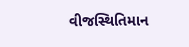વીજસ્થિતિમાન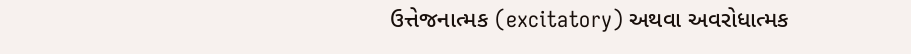ઉત્તેજનાત્મક (excitatory) અથવા અવરોધાત્મક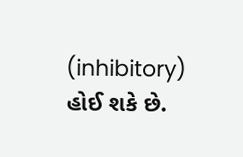(inhibitory) હોઈ શકે છે.